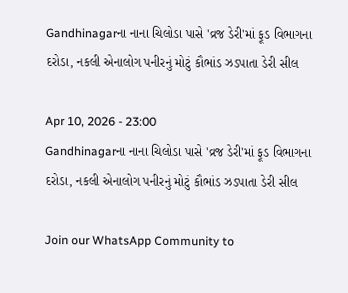Gandhinagarના નાના ચિલોડા પાસે 'વ્રજ ડેરી'માં ફૂડ વિભાગના દરોડા, નકલી એનાલોગ પનીરનું મોટું કૌભાંડ ઝડપાતા ડેરી સીલ

Apr 10, 2026 - 23:00
Gandhinagarના નાના ચિલોડા પાસે 'વ્રજ ડેરી'માં ફૂડ વિભાગના દરોડા, નકલી એનાલોગ પનીરનું મોટું કૌભાંડ ઝડપાતા ડેરી સીલ

Join our WhatsApp Community to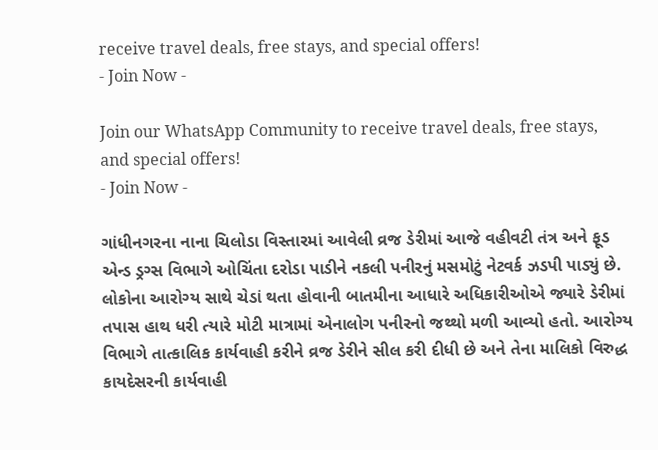receive travel deals, free stays, and special offers!
- Join Now -

Join our WhatsApp Community to receive travel deals, free stays, and special offers!
- Join Now -

ગાંધીનગરના નાના ચિલોડા વિસ્તારમાં આવેલી વ્રજ ડેરીમાં આજે વહીવટી તંત્ર અને ફૂડ એન્ડ ડ્રગ્સ વિભાગે ઓચિંતા દરોડા પાડીને નકલી પનીરનું મસમોટું નેટવર્ક ઝડપી પાડ્યું છે. લોકોના આરોગ્ય સાથે ચેડાં થતા હોવાની બાતમીના આધારે અધિકારીઓએ જ્યારે ડેરીમાં તપાસ હાથ ધરી ત્યારે મોટી માત્રામાં એનાલોગ પનીરનો જથ્થો મળી આવ્યો હતો. આરોગ્ય વિભાગે તાત્કાલિક કાર્યવાહી કરીને વ્રજ ડેરીને સીલ કરી દીધી છે અને તેના માલિકો વિરુદ્ધ કાયદેસરની કાર્યવાહી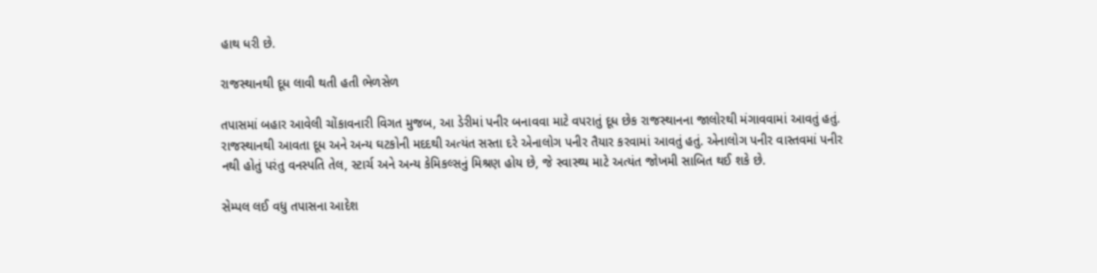હાથ ધરી છે.

રાજસ્થાનથી દૂધ લાવી થતી હતી ભેળસેળ

તપાસમાં બહાર આવેલી ચોંકાવનારી વિગત મુજબ, આ ડેરીમાં પનીર બનાવવા માટે વપરાતું દૂધ છેક રાજસ્થાનના જાલોરથી મંગાવવામાં આવતું હતું. રાજસ્થાનથી આવતા દૂધ અને અન્ય ઘટકોની મદદથી અત્યંત સસ્તા દરે એનાલોગ પનીર તૈયાર કરવામાં આવતું હતું. એનાલોગ પનીર વાસ્તવમાં પનીર નથી હોતું પરંતુ વનસ્પતિ તેલ, સ્ટાર્ચ અને અન્ય કેમિકલ્સનું મિશ્રણ હોય છે, જે સ્વાસ્થ્ય માટે અત્યંત જોખમી સાબિત થઈ શકે છે.

સેમ્પલ લઈ વધુ તપાસના આદેશ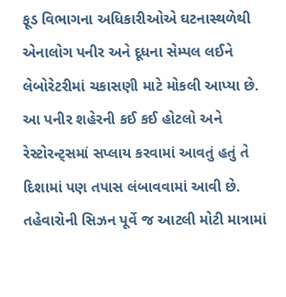ફૂડ વિભાગના અધિકારીઓએ ઘટનાસ્થળેથી એનાલોગ પનીર અને દૂધના સેમ્પલ લઈને લેબોરેટરીમાં ચકાસણી માટે મોકલી આપ્યા છે. આ પનીર શહેરની કઈ કઈ હોટલો અને રેસ્ટોરન્ટ્સમાં સપ્લાય કરવામાં આવતું હતું તે દિશામાં પણ તપાસ લંબાવવામાં આવી છે. તહેવારોની સિઝન પૂર્વે જ આટલી મોટી માત્રામાં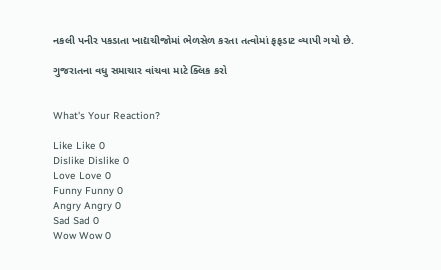નકલી પનીર પકડાતા ખાદ્યચીજોમાં ભેળસેળ કરતા તત્વોમાં ફફડાટ વ્યાપી ગયો છે.

ગુજરાતના વધુ સમાચાર વાંચવા માટે ક્લિક કરો


What's Your Reaction?

Like Like 0
Dislike Dislike 0
Love Love 0
Funny Funny 0
Angry Angry 0
Sad Sad 0
Wow Wow 0